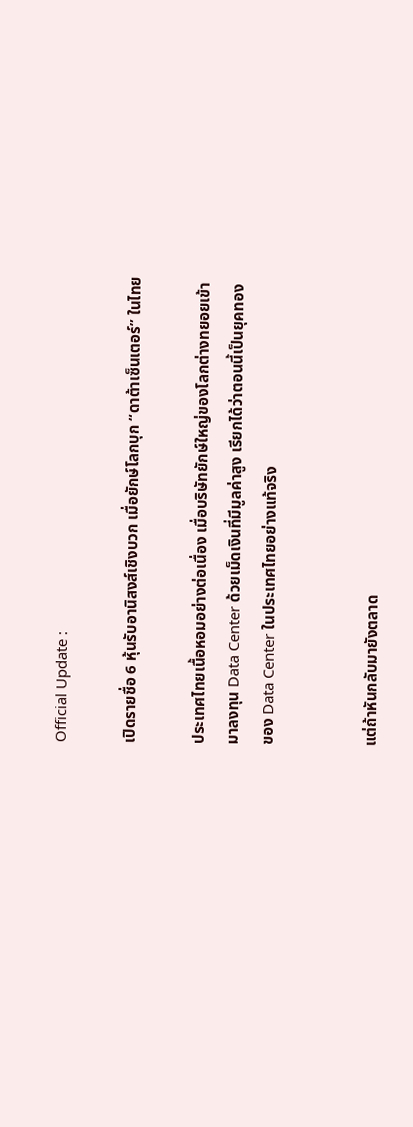Official Update :

เปิดรายชื่อ 6 หุ้นรับอานิสงส์เชิงบวก เมื่อยักษ์โลกบุก “ดาต้าเซ็นเตอร์” ในไทย

ประเทศไทยเนื้อหอมอย่างต่อเนื่อง เมื่อบริษัทยักษ์ใหญ่ของโลกต่างทยอยเข้ามาลงทุน Data Center ด้วยเม็ดเงินที่มีมูลค่าสูง เรียกได้ว่าตอนนี้เป็นยุคทองของ Data Center ในประเทศไทยอย่างแท้จริง


แต่ถ้าหันกลับมายังตลาด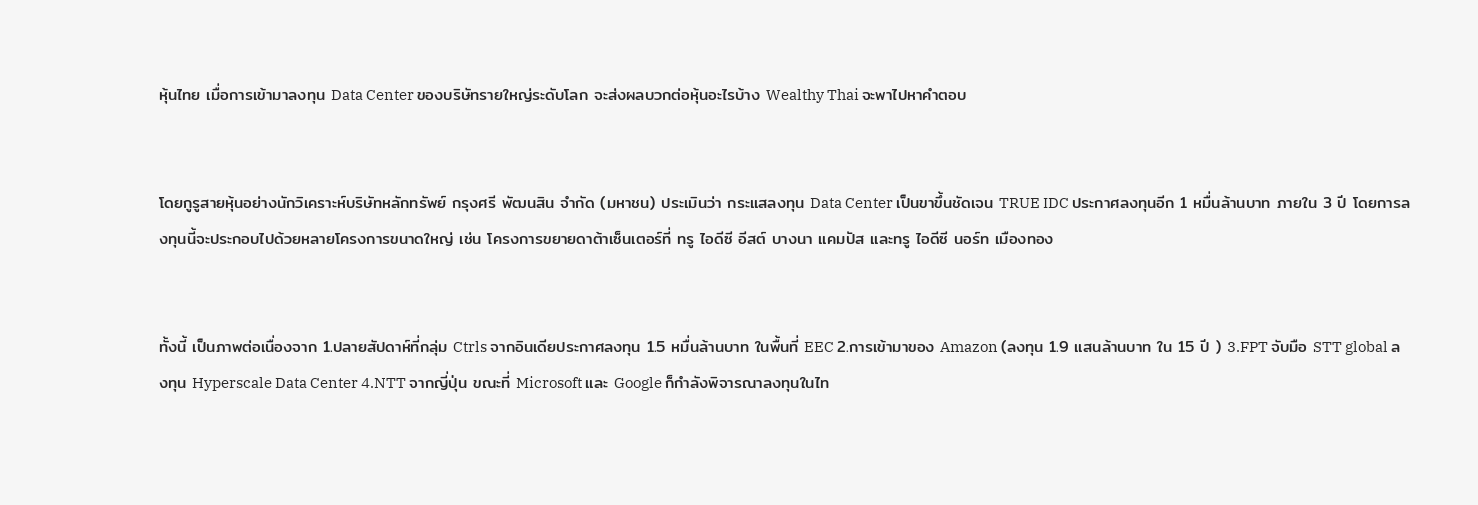หุ้นไทย เมื่อการเข้ามาลงทุน Data Center ของบริษัทรายใหญ่ระดับโลก จะส่งผลบวกต่อหุ้นอะไรบ้าง Wealthy Thai จะพาไปหาคำตอบ


โดยกูรูสายหุ้นอย่างนักวิเคราะห์บริษัทหลักทรัพย์ กรุงศรี พัฒนสิน จำกัด (มหาชน) ประเมินว่า กระแสลงทุน Data Center เป็นขาขึ้นชัดเจน TRUE IDC ประกาศลงทุนอีก 1 หมื่นล้านบาท ภายใน 3 ปี โดยการลงทุนนี้จะประกอบไปด้วยหลายโครงการขนาดใหญ่ เช่น โครงการขยายดาต้าเซ็นเตอร์ที่ ทรู ไอดีซี อีสต์ บางนา แคมปัส และทรู ไอดีซี นอร์ท เมืองทอง


ทั้งนี้ เป็นภาพต่อเนื่องจาก 1.ปลายสัปดาห์ที่กลุ่ม Ctrls จากอินเดียประกาศลงทุน 1.5 หมื่นล้านบาท ในพื้นที่ EEC 2.การเข้ามาของ Amazon (ลงทุน 1.9 แสนล้านบาท ใน 15 ปี ) 3.FPT จับมือ STT global ลงทุน Hyperscale Data Center 4.NTT จากญี่ปุ่น ขณะที่ Microsoft และ Google ก็กำลังพิจารณาลงทุนในไท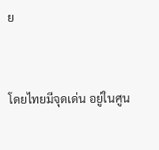ย


โดยไทยมีจุดเด่น อยู่ในศูน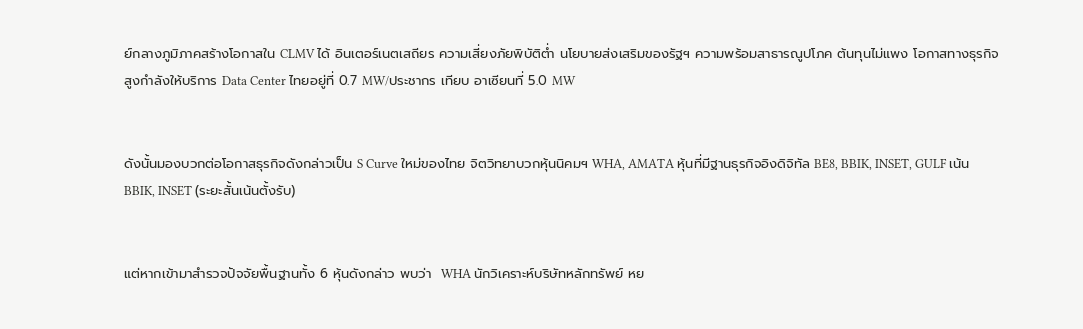ย์กลางภูมิภาคสร้างโอกาสใน CLMV ได้ อินเตอร์เนตเสถียร ความเสี่ยงภัยพิบัติต่ำ นโยบายส่งเสริมของรัฐฯ ความพร้อมสาธารณูปโภค ต้นทุนไม่แพง โอกาสทางธุรกิจสูงกำลังให้บริการ Data Center ไทยอยู่ที่ 0.7 MW/ประชากร เทียบ อาเซียนที่ 5.0 MW


ดังนั้นมองบวกต่อโอกาสธุรกิจดังกล่าวเป็น S Curve ใหม่ของไทย จิตวิทยาบวกหุ้นนิคมฯ WHA, AMATA หุ้นที่มีฐานธุรกิจอิงดิจิทัล BE8, BBIK, INSET, GULF เน้น BBIK, INSET (ระยะสั้นเน้นตั้งรับ)


แต่หากเข้ามาสำรวจปัจจัยพื้นฐานทั้ง 6 หุ้นดังกล่าว พบว่า  WHA นักวิเคราะห์บริษัทหลักทรัพย์ หย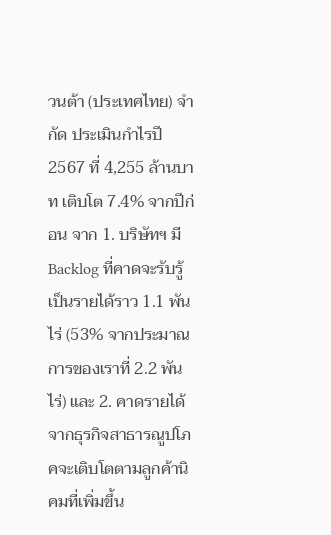วนต้า (ประเทศไทย) จำกัด ประเมินกำไรปี 2567 ที่ 4,255 ล้านบาท เติบโต 7.4% จากปีก่อน จาก 1. บริษัทฯ มี Backlog ที่คาดจะรับรู้เป็นรายได้ราว 1.1 พันไร่ (53% จากประมาณการของเราที่ 2.2 พันไร่) และ 2. คาดรายได้จากธุรกิจสาธารณูปโภคจะเติบโตตามลูกค้านิคมที่เพิ่มขึ้น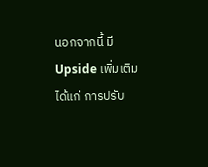นอกจากนี้ มี Upside เพิ่มเติม ได้แก่ การปรับ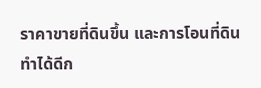ราคาขายที่ดินขึ้น และการโอนที่ดินทำได้ดีก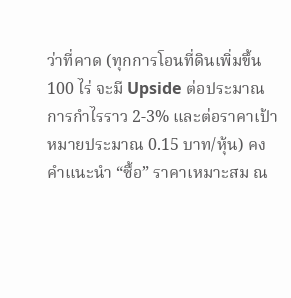ว่าที่คาด (ทุกการโอนที่ดินเพิ่มขึ้น 100 ไร่ จะมี Upside ต่อประมาณการกำไรราว 2-3% และต่อราคาเป้าหมายประมาณ 0.15 บาท/หุ้น) คงคำแนะนำ “ซื้อ” ราคาเหมาะสม ณ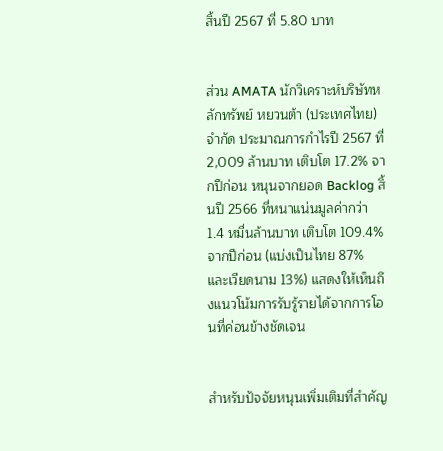สิ้นปี 2567 ที่ 5.80 บาท


ส่วน AMATA นักวิเคราะห์บริษัทหลักทรัพย์ หยวนต้า (ประเทศไทย) จำกัด ประมาณการกำไรปี 2567 ที่ 2,009 ล้านบาท เติบโต 17.2% จากปีก่อน หนุนจากยอด Backlog สิ้นปี 2566 ที่หนาแน่นมูลค่ากว่า 1.4 หมื่นล้านบาท เติบโต 109.4% จากปีก่อน (แบ่งเป็นไทย 87% และเวียดนาม 13%) แสดงให้เห็นถึงแนวโน้มการรับรู้รายได้จากการโอนที่ค่อนข้างชัดเจน


สำหรับปัจจัยหนุนเพิ่มเติมที่สำคัญ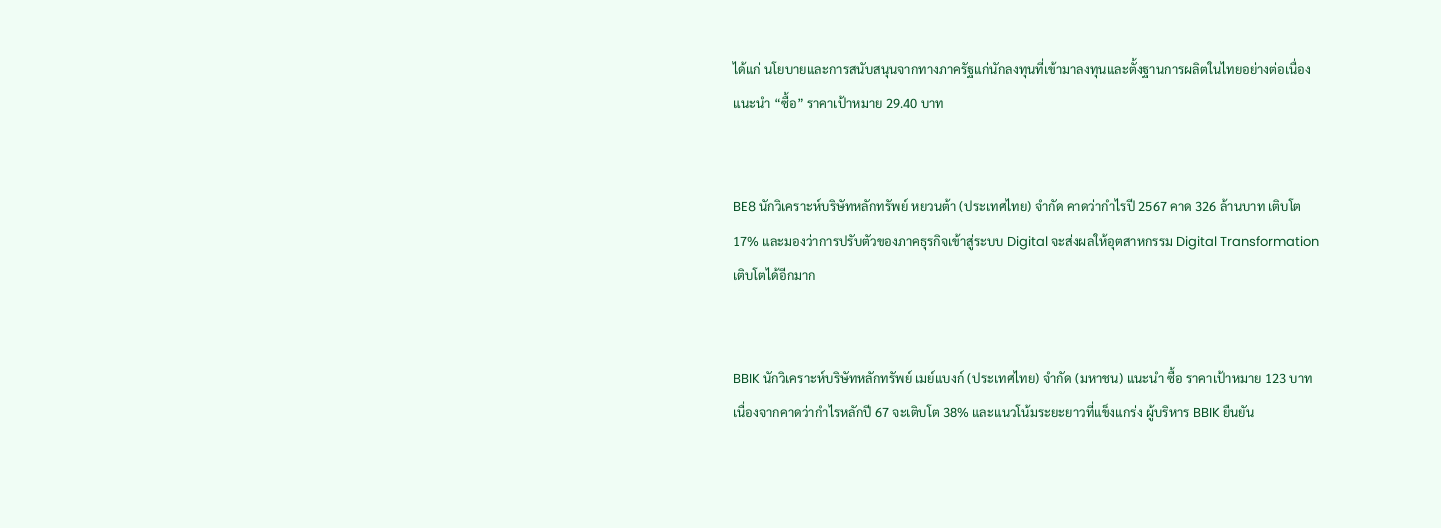ได้แก่ นโยบายและการสนับสนุนจากทางภาครัฐแก่นักลงทุนที่เข้ามาลงทุนและตั้งฐานการผลิตในไทยอย่างต่อเนื่อง แนะนำ “ซื้อ” ราคาเป้าหมาย 29.40 บาท


BE8 นักวิเคราะห์บริษัทหลักทรัพย์ หยวนต้า (ประเทศไทย) จำกัด คาดว่ากำไรปี 2567 คาด 326 ล้านบาท เติบโต 17% และมองว่าการปรับตัวของภาคธุรกิจเข้าสู่ระบบ Digital จะส่งผลให้อุตสาหกรรม Digital Transformation เติบโตได้อีกมาก


BBIK นักวิเคราะห์บริษัทหลักทรัพย์ เมย์แบงก์ (ประเทศไทย) จำกัด (มหาชน) แนะนำ ซื้อ ราคาเป้าหมาย 123 บาท เนื่องจากคาดว่ากำไรหลักปี 67 จะเติบโต 38% และแนวโน้มระยะยาวที่แข็งแกร่ง ผู้บริหาร BBIK ยืนยัน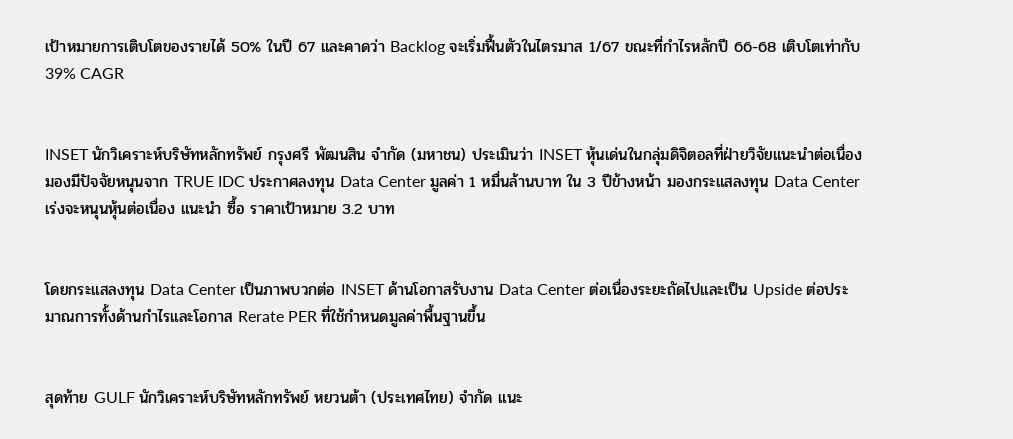เป้าหมายการเติบโตของรายได้ 50% ในปี 67 และคาดว่า Backlog จะเริ่มฟื้นตัวในไตรมาส 1/67 ขณะที่กำไรหลักปี 66-68 เติบโตเท่ากับ 39% CAGR


INSET นักวิเคราะห์บริษัทหลักทรัพย์ กรุงศรี พัฒนสิน จำกัด (มหาชน) ประเมินว่า INSET หุ้นเด่นในกลุ่มดิจิตอลที่ฝ่ายวิจัยแนะนำต่อเนื่อง มองมีปัจจัยหนุนจาก TRUE IDC ประกาศลงทุน Data Center มูลค่า 1 หมื่นล้านบาท ใน 3 ปีข้างหน้า มองกระแสลงทุน Data Center เร่งจะหนุนหุ้นต่อเนื่อง แนะนำ ซื้อ ราคาเป้าหมาย 3.2 บาท


โดยกระแสลงทุน Data Center เป็นภาพบวกต่อ INSET ด้านโอกาสรับงาน Data Center ต่อเนื่องระยะถัดไปและเป็น Upside ต่อประมาณการทั้งด้านกำไรและโอกาส Rerate PER ที่ใช้กำหนดมูลค่าพื้นฐานขึ้น


สุดท้าย GULF นักวิเคราะห์บริษัทหลักทรัพย์ หยวนต้า (ประเทศไทย) จำกัด แนะ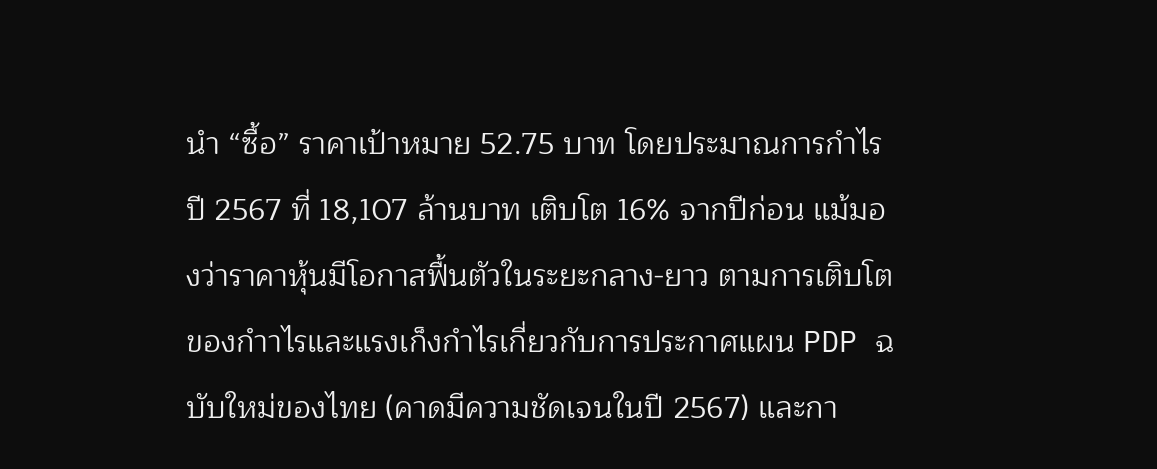นำ “ซื้อ” ราคาเป้าหมาย 52.75 บาท โดยประมาณการกำไรปี 2567 ที่ 18,107 ล้านบาท เติบโต 16% จากปีก่อน แม้มองว่าราคาหุ้นมีโอกาสฟื้นตัวในระยะกลาง-ยาว ตามการเติบโตของกำาไรและแรงเก็งกำไรเกี่ยวกับการประกาศแผน PDP ฉบับใหม่ของไทย (คาดมีความชัดเจนในปี 2567) และกา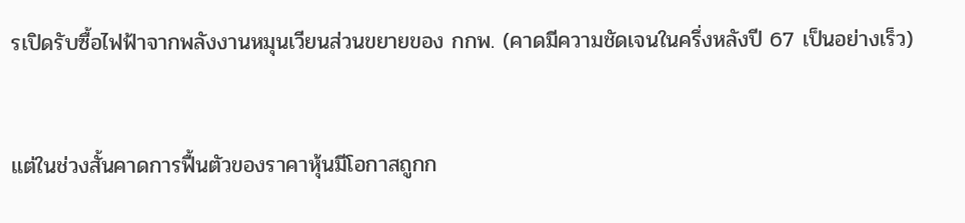รเปิดรับซื้อไฟฟ้าจากพลังงานหมุนเวียนส่วนขยายของ กกพ. (คาดมีความชัดเจนในครึ่งหลังปี 67 เป็นอย่างเร็ว)


แต่ในช่วงสั้นคาดการฟื้นตัวของราคาหุ้นมีโอกาสถูกก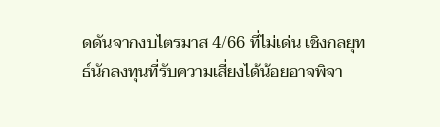ดดันจากงบไตรมาส 4/66 ที่ไม่เด่น เชิงกลยุทธ์นักลงทุนที่รับความเสี่ยงได้น้อยอาจพิจา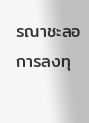รณาชะลอการลงทุ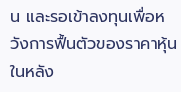น และรอเข้าลงทุนเพื่อหวังการฟื้นตัวของราคาหุ้นในหลัง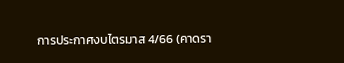การประกาศงบไตรมาส 4/66 (คาดรา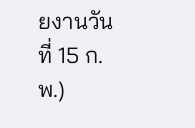ยงานวันที่ 15 ก.พ.)